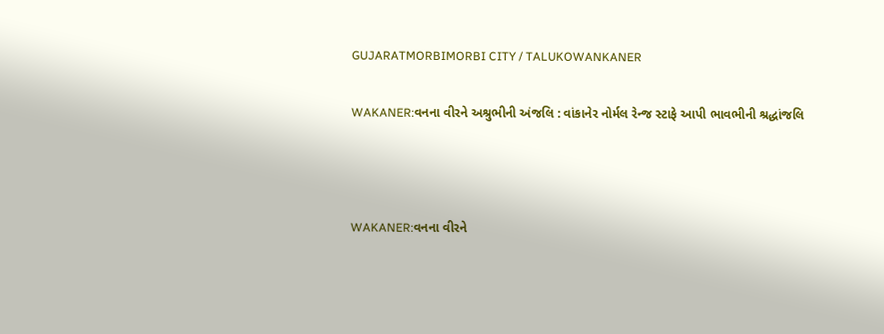GUJARATMORBIMORBI CITY / TALUKOWANKANER

WAKANER:વનના વીરને અશ્રુભીની અંજલિ : વાંકાનેર નોર્મલ રેન્જ સ્ટાફે આપી ભાવભીની શ્રદ્ધાંજલિ



WAKANER:વનના વીરને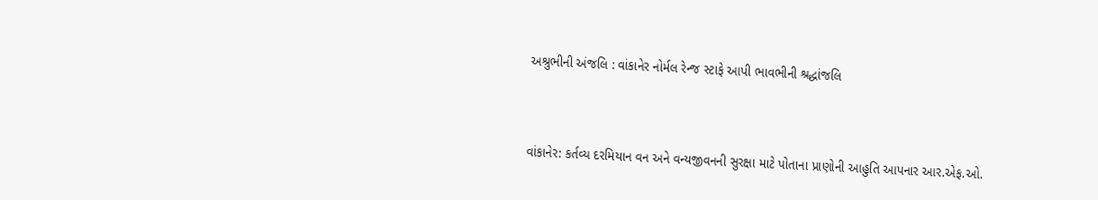અશ્રુભીની અંજલિ : વાંકાનેર નોર્મલ રેન્જ સ્ટાફે આપી ભાવભીની શ્રદ્ધાંજલિ



વાંકાનેર: કર્તવ્ય દરમિયાન વન અને વન્યજીવનની સુરક્ષા માટે પોતાના પ્રાણોની આહુતિ આપનાર આર.એફ.ઓ.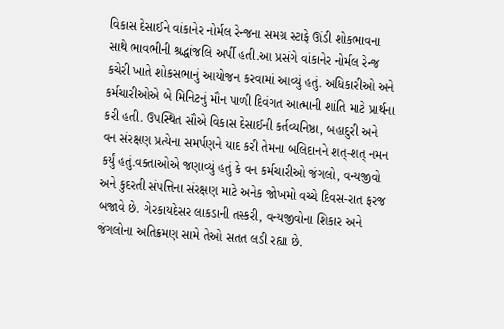વિકાસ દેસાઈને વાંકાનેર નોર્મલ રેન્જના સમગ્ર સ્ટાફે ઊંડી શોકભાવના સાથે ભાવભીની શ્રદ્ધાંજલિ અર્પી હતી.આ પ્રસંગે વાંકાનેર નોર્મલ રેન્જ કચેરી ખાતે શોકસભાનું આયોજન કરવામાં આવ્યું હતું. અધિકારીઓ અને કર્મચારીઓએ બે મિનિટનું મૌન પાળી દિવંગત આત્માની શાંતિ માટે પ્રાર્થના કરી હતી. ઉપસ્થિત સૌએ વિકાસ દેસાઈની કર્તવ્યનિષ્ઠા, બહાદુરી અને વન સંરક્ષણ પ્રત્યેના સમર્પણને યાદ કરી તેમના બલિદાનને શત્-શત્ નમન કર્યું હતું.વક્તાઓએ જણાવ્યું હતું કે વન કર્મચારીઓ જંગલો, વન્યજીવો અને કુદરતી સંપત્તિના સંરક્ષણ માટે અનેક જોખમો વચ્ચે દિવસ-રાત ફરજ બજાવે છે. ગેરકાયદેસર લાકડાની તસ્કરી, વન્યજીવોના શિકાર અને જંગલોના અતિક્રમણ સામે તેઓ સતત લડી રહ્યા છે.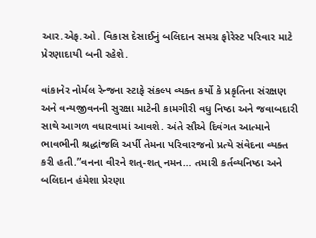આર.એફ.ઓ. વિકાસ દેસાઈનું બલિદાન સમગ્ર ફોરેસ્ટ પરિવાર માટે પ્રેરણાદાયી બની રહેશે.

વાંકાનેર નોર્મલ રેન્જના સ્ટાફે સંકલ્પ વ્યક્ત કર્યો કે પ્રકૃતિના સંરક્ષણ અને વન્યજીવનની સુરક્ષા માટેની કામગીરી વધુ નિષ્ઠા અને જવાબદારી સાથે આગળ વધારવામાં આવશે. અંતે સૌએ દિવંગત આત્માને ભાવભીની શ્રદ્ધાંજલિ અર્પી તેમના પરિવારજનો પ્રત્યે સંવેદના વ્યક્ત કરી હતી.”વનના વીરને શત્-શત્ નમન… તમારી કર્તવ્યનિષ્ઠા અને બલિદાન હંમેશા પ્રેરણા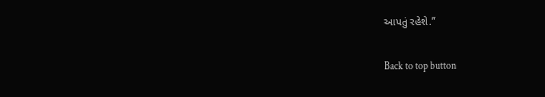આપતું રહેશે.”

Back to top button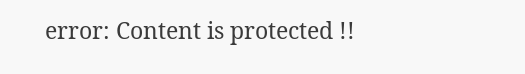error: Content is protected !!